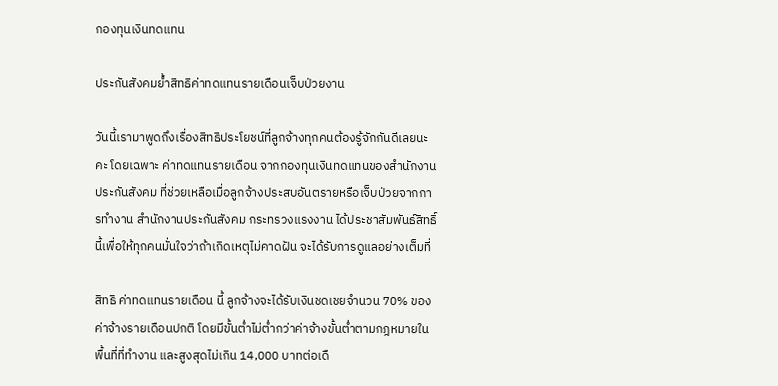กองทุนเงินทดแทน

ประกันสังคมย้ำสิทธิค่าทดแทนรายเดือนเจ็บป่วยงาน

วันนี้เรามาพูดถึงเรื่องสิทธิประโยชน์ที่ลูกจ้างทุกคนต้องรู้จักกันดีเลยนะคะ โดยเฉพาะ ค่าทดแทนรายเดือน จากกองทุนเงินทดแทนของสำนักงานประกันสังคม ที่ช่วยเหลือเมื่อลูกจ้างประสบอันตรายหรือเจ็บป่วยจากการทำงาน สำนักงานประกันสังคม กระทรวงแรงงาน ได้ประชาสัมพันธ์สิทธิ์นี้เพื่อให้ทุกคนมั่นใจว่าถ้าเกิดเหตุไม่คาดฝัน จะได้รับการดูแลอย่างเต็มที่

สิทธิ ค่าทดแทนรายเดือน นี้ ลูกจ้างจะได้รับเงินชดเชยจำนวน 70% ของค่าจ้างรายเดือนปกติ โดยมีขั้นต่ำไม่ต่ำกว่าค่าจ้างขั้นต่ำตามกฎหมายในพื้นที่ที่ทำงาน และสูงสุดไม่เกิน 14,000 บาทต่อเดื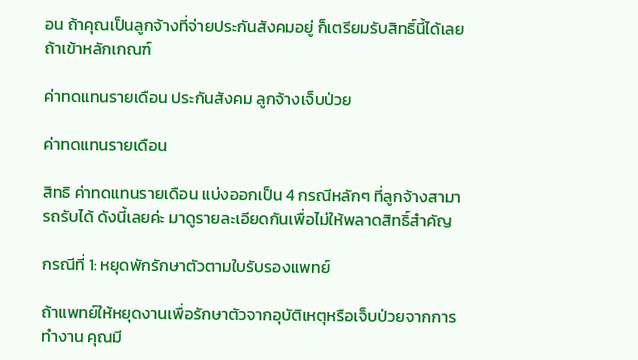อน ถ้าคุณเป็นลูกจ้างที่จ่ายประกันสังคมอยู่ ก็เตรียมรับสิทธิ์นี้ได้เลยถ้าเข้าหลักเกณฑ์

ค่าทดแทนรายเดือน ประกันสังคม ลูกจ้างเจ็บป่วย

ค่าทดแทนรายเดือน

สิทธิ ค่าทดแทนรายเดือน แบ่งออกเป็น 4 กรณีหลักๆ ที่ลูกจ้างสามารถรับได้ ดังนี้เลยค่ะ มาดูรายละเอียดกันเพื่อไม่ให้พลาดสิทธิ์สำคัญ

กรณีที่ 1: หยุดพักรักษาตัวตามใบรับรองแพทย์

ถ้าแพทย์ให้หยุดงานเพื่อรักษาตัวจากอุบัติเหตุหรือเจ็บป่วยจากการทำงาน คุณมี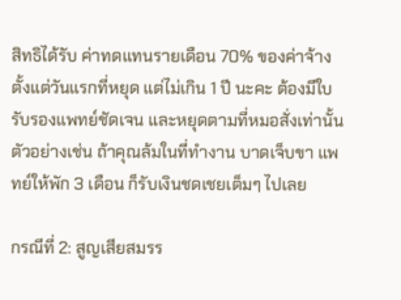สิทธิได้รับ ค่าทดแทนรายเดือน 70% ของค่าจ้าง ตั้งแต่วันแรกที่หยุด แต่ไม่เกิน 1 ปี นะคะ ต้องมีใบรับรองแพทย์ชัดเจน และหยุดตามที่หมอสั่งเท่านั้น ตัวอย่างเช่น ถ้าคุณล้มในที่ทำงาน บาดเจ็บขา แพทย์ให้พัก 3 เดือน ก็รับเงินชดเชยเต็มๆ ไปเลย

กรณีที่ 2: สูญเสียสมรร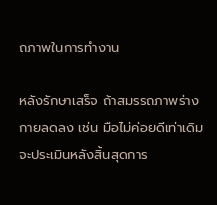ถภาพในการทำงาน

หลังรักษาเสร็จ ถ้าสมรรถภาพร่างกายลดลง เช่น มือไม่ค่อยดีเท่าเดิม จะประเมินหลังสิ้นสุดการ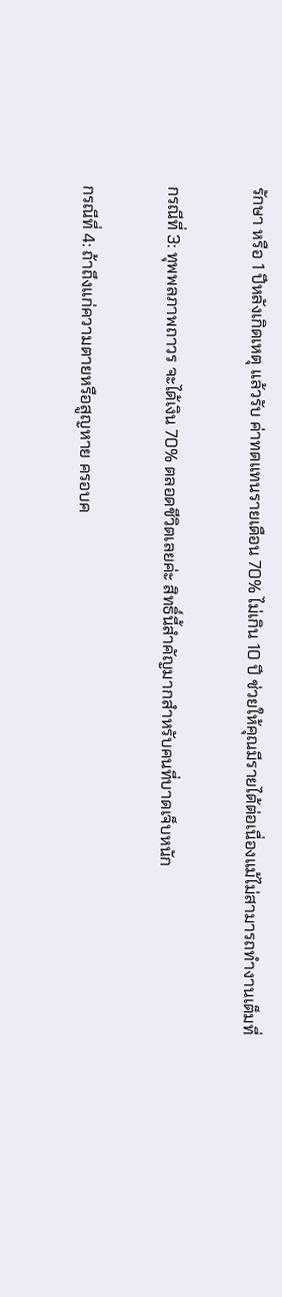รักษา หรือ 1 ปีหลังเกิดเหตุ แล้วรับ ค่าทดแทนรายเดือน 70% ไม่เกิน 10 ปี ช่วยให้คุณมีรายได้ต่อเนื่องแม้ไม่สามารถทำงานเต็มที่

กรณีที่ 3: ทุพพลภาพถาวร จะได้เงิน 70% ตลอดชีวิตเลยค่ะ สิทธิ์นี้สำคัญมากสำหรับคนที่บาดเจ็บหนัก

กรณีที่ 4: ถ้าถึงแก่ความตายหรือสูญหาย ครอบค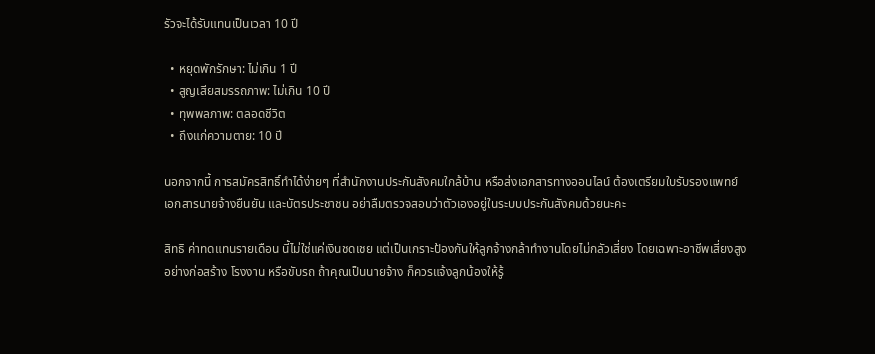รัวจะได้รับแทนเป็นเวลา 10 ปี

  • หยุดพักรักษา: ไม่เกิน 1 ปี
  • สูญเสียสมรรถภาพ: ไม่เกิน 10 ปี
  • ทุพพลภาพ: ตลอดชีวิต
  • ถึงแก่ความตาย: 10 ปี

นอกจากนี้ การสมัครสิทธิ์ทำได้ง่ายๆ ที่สำนักงานประกันสังคมใกล้บ้าน หรือส่งเอกสารทางออนไลน์ ต้องเตรียมใบรับรองแพทย์ เอกสารนายจ้างยืนยัน และบัตรประชาชน อย่าลืมตรวจสอบว่าตัวเองอยู่ในระบบประกันสังคมด้วยนะคะ

สิทธิ ค่าทดแทนรายเดือน นี้ไม่ใช่แค่เงินชดเชย แต่เป็นเกราะป้องกันให้ลูกจ้างกล้าทำงานโดยไม่กลัวเสี่ยง โดยเฉพาะอาชีพเสี่ยงสูงอย่างก่อสร้าง โรงงาน หรือขับรถ ถ้าคุณเป็นนายจ้าง ก็ควรแจ้งลูกน้องให้รู้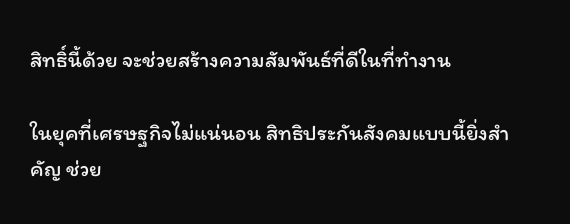สิทธิ์นี้ด้วย จะช่วยสร้างความสัมพันธ์ที่ดีในที่ทำงาน

ในยุคที่เศรษฐกิจไม่แน่นอน สิทธิประกันสังคมแบบนี้ยิ่งสำคัญ ช่วย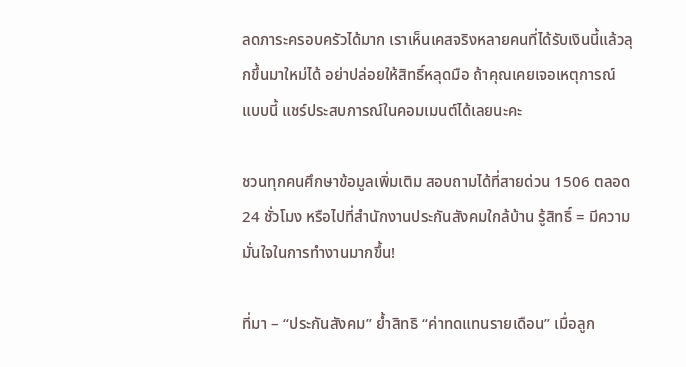ลดภาระครอบครัวได้มาก เราเห็นเคสจริงหลายคนที่ได้รับเงินนี้แล้วลุกขึ้นมาใหม่ได้ อย่าปล่อยให้สิทธิ์หลุดมือ ถ้าคุณเคยเจอเหตุการณ์แบบนี้ แชร์ประสบการณ์ในคอมเมนต์ได้เลยนะคะ

ชวนทุกคนศึกษาข้อมูลเพิ่มเติม สอบถามได้ที่สายด่วน 1506 ตลอด 24 ชั่วโมง หรือไปที่สำนักงานประกันสังคมใกล้บ้าน รู้สิทธิ์ = มีความมั่นใจในการทำงานมากขึ้น!

ที่มา – “ประกันสังคม” ย้ำสิทธิ “ค่าทดแทนรายเดือน” เมื่อลูก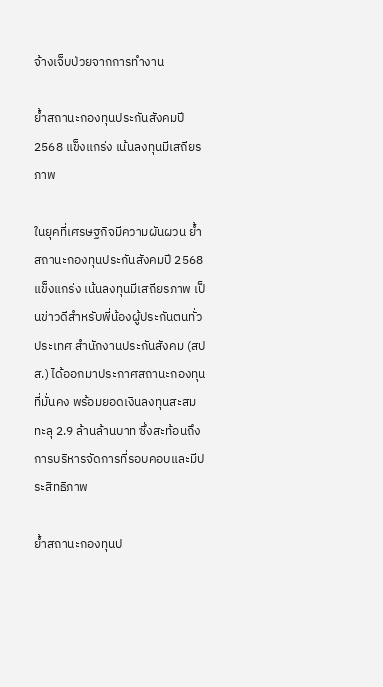จ้างเจ็บป่วยจากการทำงาน

ย้ำสถานะกองทุนประกันสังคมปี 2568 แข็งแกร่ง เน้นลงทุนมีเสถียรภาพ

ในยุคที่เศรษฐกิจมีความผันผวน ย้ำสถานะกองทุนประกันสังคมปี 2568 แข็งแกร่ง เน้นลงทุนมีเสถียรภาพ เป็นข่าวดีสำหรับพี่น้องผู้ประกันตนทั่วประเทศ สำนักงานประกันสังคม (สปส.) ได้ออกมาประกาศสถานะกองทุนที่มั่นคง พร้อมยอดเงินลงทุนสะสมทะลุ 2.9 ล้านล้านบาท ซึ่งสะท้อนถึงการบริหารจัดการที่รอบคอบและมีประสิทธิภาพ

ย้ำสถานะกองทุนป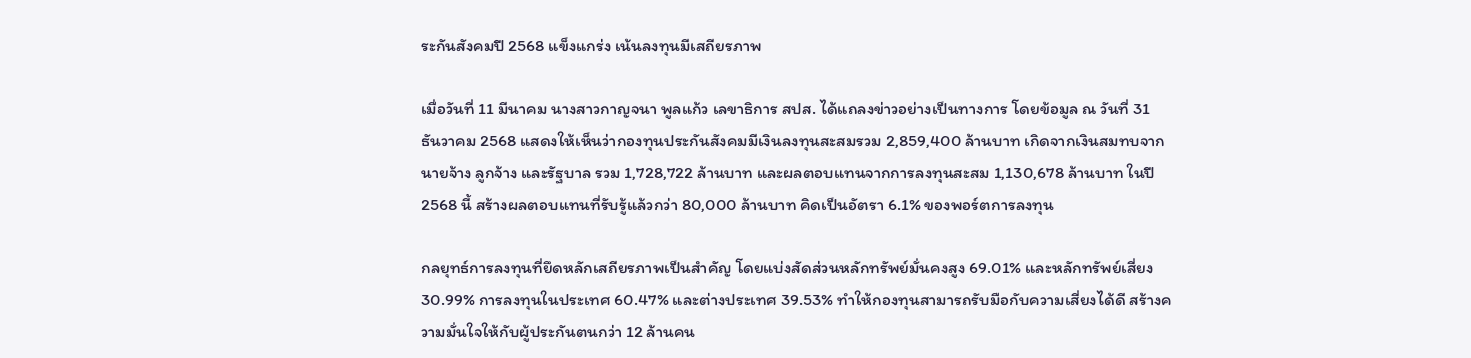ระกันสังคมปี 2568 แข็งแกร่ง เน้นลงทุนมีเสถียรภาพ

เมื่อวันที่ 11 มีนาคม นางสาวกาญจนา พูลแก้ว เลขาธิการ สปส. ได้แถลงข่าวอย่างเป็นทางการ โดยข้อมูล ณ วันที่ 31 ธันวาคม 2568 แสดงให้เห็นว่ากองทุนประกันสังคมมีเงินลงทุนสะสมรวม 2,859,400 ล้านบาท เกิดจากเงินสมทบจากนายจ้าง ลูกจ้าง และรัฐบาล รวม 1,728,722 ล้านบาท และผลตอบแทนจากการลงทุนสะสม 1,130,678 ล้านบาท ในปี 2568 นี้ สร้างผลตอบแทนที่รับรู้แล้วกว่า 80,000 ล้านบาท คิดเป็นอัตรา 6.1% ของพอร์ตการลงทุน

กลยุทธ์การลงทุนที่ยึดหลักเสถียรภาพเป็นสำคัญ โดยแบ่งสัดส่วนหลักทรัพย์มั่นคงสูง 69.01% และหลักทรัพย์เสี่ยง 30.99% การลงทุนในประเทศ 60.47% และต่างประเทศ 39.53% ทำให้กองทุนสามารถรับมือกับความเสี่ยงได้ดี สร้างความมั่นใจให้กับผู้ประกันตนกว่า 12 ล้านคน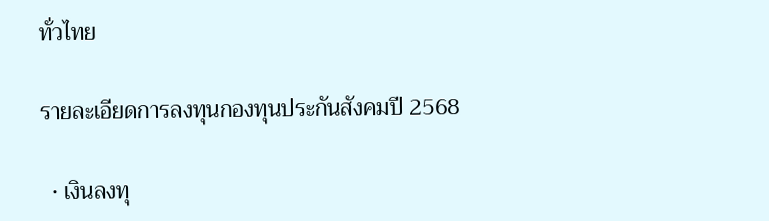ทั่วไทย

รายละเอียดการลงทุนกองทุนประกันสังคมปี 2568

  • เงินลงทุ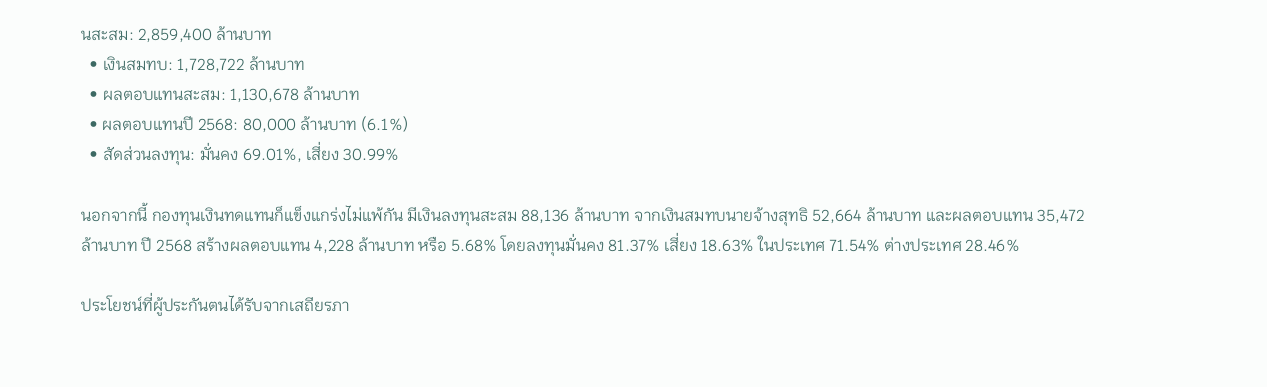นสะสม: 2,859,400 ล้านบาท
  • เงินสมทบ: 1,728,722 ล้านบาท
  • ผลตอบแทนสะสม: 1,130,678 ล้านบาท
  • ผลตอบแทนปี 2568: 80,000 ล้านบาท (6.1%)
  • สัดส่วนลงทุน: มั่นคง 69.01%, เสี่ยง 30.99%

นอกจากนี้ กองทุนเงินทดแทนก็แข็งแกร่งไม่แพ้กัน มีเงินลงทุนสะสม 88,136 ล้านบาท จากเงินสมทบนายจ้างสุทธิ 52,664 ล้านบาท และผลตอบแทน 35,472 ล้านบาท ปี 2568 สร้างผลตอบแทน 4,228 ล้านบาท หรือ 5.68% โดยลงทุนมั่นคง 81.37% เสี่ยง 18.63% ในประเทศ 71.54% ต่างประเทศ 28.46%

ประโยชน์ที่ผู้ประกันตนได้รับจากเสถียรภา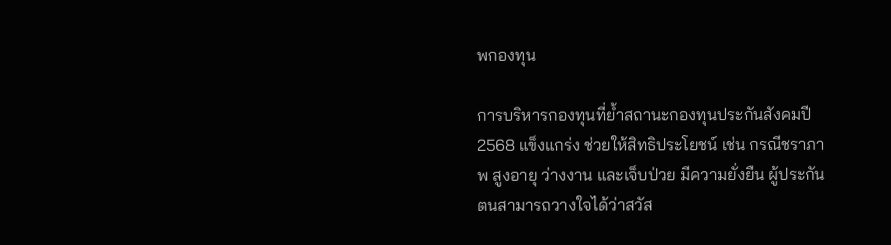พกองทุน

การบริหารกองทุนที่ย้ำสถานะกองทุนประกันสังคมปี 2568 แข็งแกร่ง ช่วยให้สิทธิประโยชน์ เช่น กรณีชราภาพ สูงอายุ ว่างงาน และเจ็บป่วย มีความยั่งยืน ผู้ประกันตนสามารถวางใจได้ว่าสวัส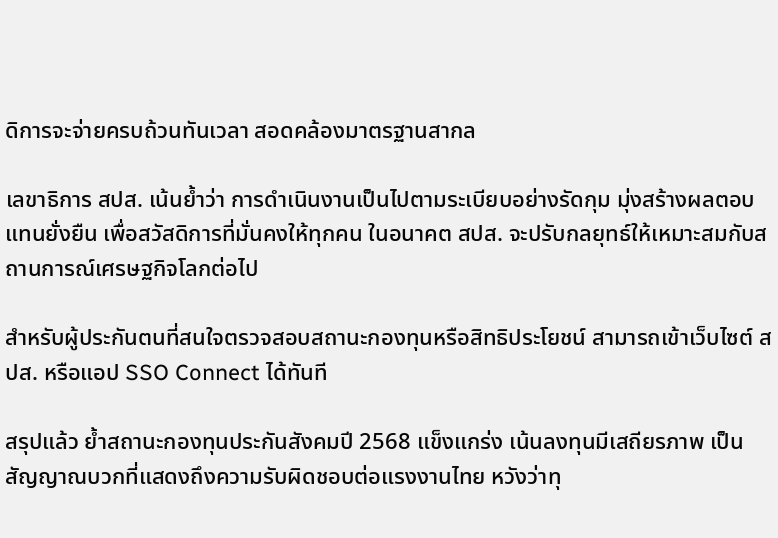ดิการจะจ่ายครบถ้วนทันเวลา สอดคล้องมาตรฐานสากล

เลขาธิการ สปส. เน้นย้ำว่า การดำเนินงานเป็นไปตามระเบียบอย่างรัดกุม มุ่งสร้างผลตอบแทนยั่งยืน เพื่อสวัสดิการที่มั่นคงให้ทุกคน ในอนาคต สปส. จะปรับกลยุทธ์ให้เหมาะสมกับสถานการณ์เศรษฐกิจโลกต่อไป

สำหรับผู้ประกันตนที่สนใจตรวจสอบสถานะกองทุนหรือสิทธิประโยชน์ สามารถเข้าเว็บไซต์ สปส. หรือแอป SSO Connect ได้ทันที

สรุปแล้ว ย้ำสถานะกองทุนประกันสังคมปี 2568 แข็งแกร่ง เน้นลงทุนมีเสถียรภาพ เป็นสัญญาณบวกที่แสดงถึงความรับผิดชอบต่อแรงงานไทย หวังว่าทุ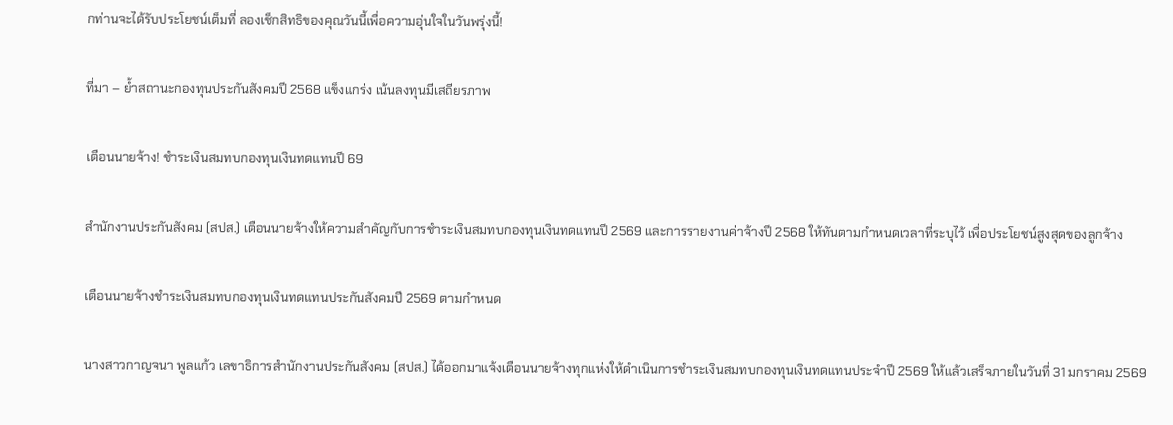กท่านจะได้รับประโยชน์เต็มที่ ลองเช็กสิทธิของคุณวันนี้เพื่อความอุ่นใจในวันพรุ่งนี้!

ที่มา – ย้ำสถานะกองทุนประกันสังคมปี 2568 แข็งแกร่ง เน้นลงทุนมีเสถียรภาพ

เตือนนายจ้าง! ชำระเงินสมทบกองทุนเงินทดแทนปี 69

สำนักงานประกันสังคม (สปส.) เตือนนายจ้างให้ความสำคัญกับการชำระเงินสมทบกองทุนเงินทดแทนปี 2569 และการรายงานค่าจ้างปี 2568 ให้ทันตามกำหนดเวลาที่ระบุไว้ เพื่อประโยชน์สูงสุดของลูกจ้าง

เตือนนายจ้างชำระเงินสมทบกองทุนเงินทดแทนประกันสังคมปี 2569 ตามกำหนด

นางสาวกาญจนา พูลแก้ว เลขาธิการสำนักงานประกันสังคม (สปส.) ได้ออกมาแจ้งเตือนนายจ้างทุกแห่งให้ดำเนินการชำระเงินสมทบกองทุนเงินทดแทนประจำปี 2569 ให้แล้วเสร็จภายในวันที่ 31 มกราคม 2569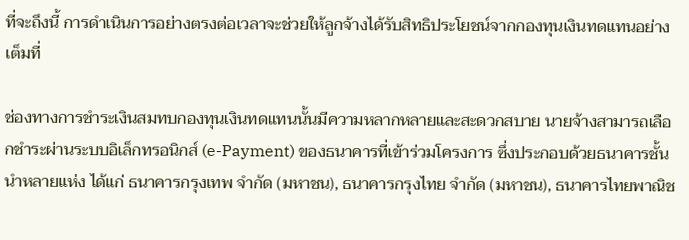ที่จะถึงนี้ การดำเนินการอย่างตรงต่อเวลาจะช่วยให้ลูกจ้างได้รับสิทธิประโยชน์จากกองทุนเงินทดแทนอย่างเต็มที่

ช่องทางการชำระเงินสมทบกองทุนเงินทดแทนนั้นมีความหลากหลายและสะดวกสบาย นายจ้างสามารถเลือกชำระผ่านระบบอิเล็กทรอนิกส์ (e-Payment) ของธนาคารที่เข้าร่วมโครงการ ซึ่งประกอบด้วยธนาคารชั้นนำหลายแห่ง ได้แก่ ธนาคารกรุงเทพ จำกัด (มหาชน), ธนาคารกรุงไทย จำกัด (มหาชน), ธนาคารไทยพาณิช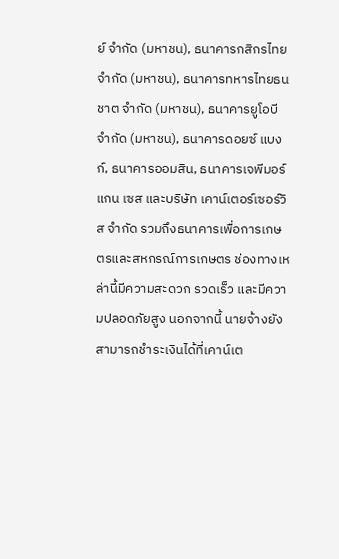ย์ จำกัด (มหาชน), ธนาคารกสิกรไทย จำกัด (มหาชน), ธนาคารทหารไทยธนชาต จำกัด (มหาชน), ธนาคารยูโอบี จำกัด (มหาชน), ธนาคารดอยซ์ แบงก์, ธนาคารออมสิน, ธนาคารเจพีมอร์แกน เซส และบริษัท เคาน์เตอร์เซอร์วิส จำกัด รวมถึงธนาคารเพื่อการเกษตรและสหกรณ์การเกษตร ช่องทางเหล่านี้มีความสะดวก รวดเร็ว และมีความปลอดภัยสูง นอกจากนี้ นายจ้างยังสามารถชำระเงินได้ที่เคาน์เต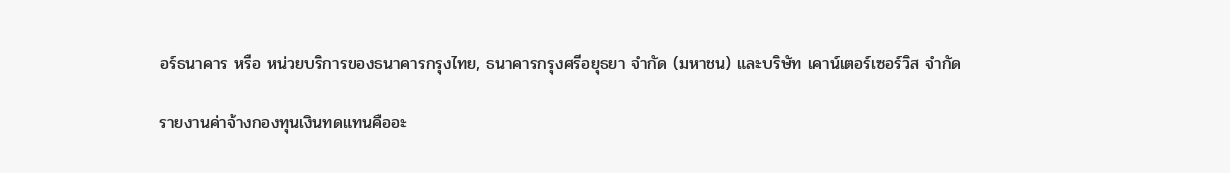อร์ธนาคาร หรือ หน่วยบริการของธนาคารกรุงไทย, ธนาคารกรุงศรีอยุธยา จำกัด (มหาชน) และบริษัท เคาน์เตอร์เซอร์วิส จำกัด

รายงานค่าจ้างกองทุนเงินทดแทนคืออะ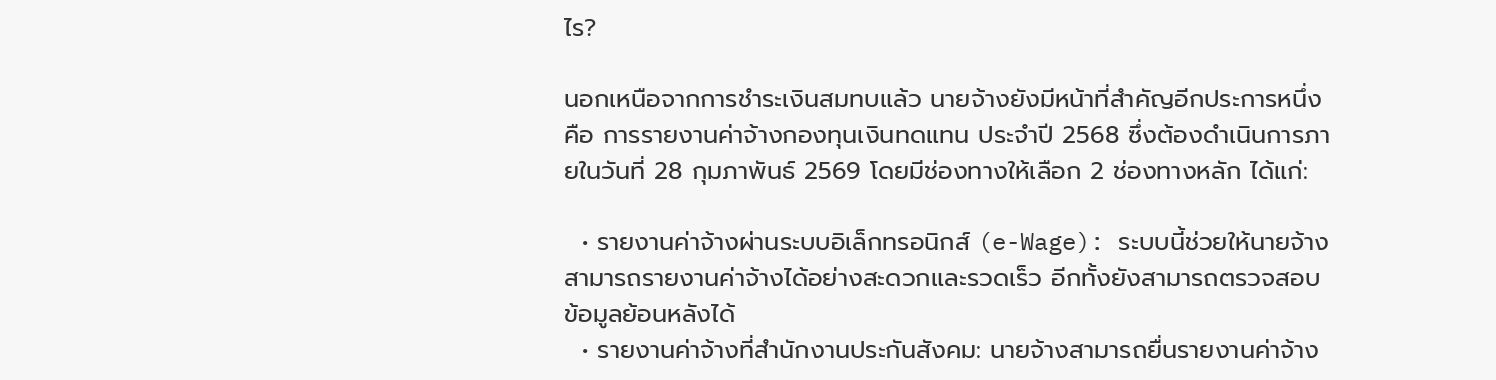ไร?

นอกเหนือจากการชำระเงินสมทบแล้ว นายจ้างยังมีหน้าที่สำคัญอีกประการหนึ่ง คือ การรายงานค่าจ้างกองทุนเงินทดแทน ประจำปี 2568 ซึ่งต้องดำเนินการภายในวันที่ 28 กุมภาพันธ์ 2569 โดยมีช่องทางให้เลือก 2 ช่องทางหลัก ได้แก่:

  • รายงานค่าจ้างผ่านระบบอิเล็กทรอนิกส์ (e-Wage): ระบบนี้ช่วยให้นายจ้างสามารถรายงานค่าจ้างได้อย่างสะดวกและรวดเร็ว อีกทั้งยังสามารถตรวจสอบข้อมูลย้อนหลังได้
  • รายงานค่าจ้างที่สำนักงานประกันสังคม: นายจ้างสามารถยื่นรายงานค่าจ้าง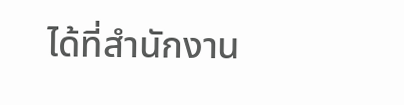ได้ที่สำนักงาน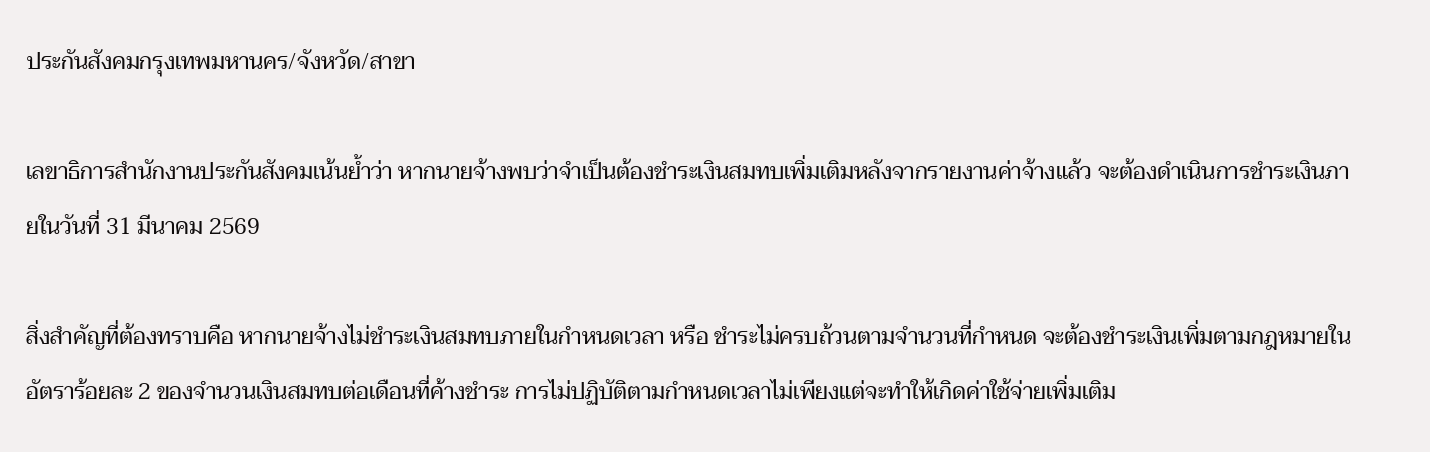ประกันสังคมกรุงเทพมหานคร/จังหวัด/สาขา

เลขาธิการสำนักงานประกันสังคมเน้นย้ำว่า หากนายจ้างพบว่าจำเป็นต้องชำระเงินสมทบเพิ่มเติมหลังจากรายงานค่าจ้างแล้ว จะต้องดำเนินการชำระเงินภายในวันที่ 31 มีนาคม 2569

สิ่งสำคัญที่ต้องทราบคือ หากนายจ้างไม่ชำระเงินสมทบภายในกำหนดเวลา หรือ ชำระไม่ครบถ้วนตามจำนวนที่กำหนด จะต้องชำระเงินเพิ่มตามกฎหมายในอัตราร้อยละ 2 ของจำนวนเงินสมทบต่อเดือนที่ค้างชำระ การไม่ปฏิบัติตามกำหนดเวลาไม่เพียงแต่จะทำให้เกิดค่าใช้จ่ายเพิ่มเติม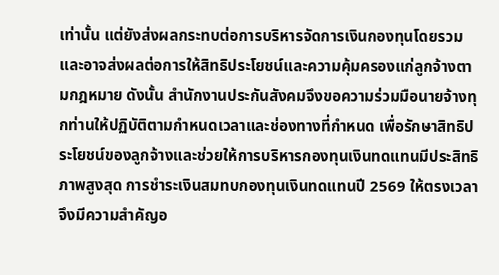เท่านั้น แต่ยังส่งผลกระทบต่อการบริหารจัดการเงินกองทุนโดยรวม และอาจส่งผลต่อการให้สิทธิประโยชน์และความคุ้มครองแก่ลูกจ้างตามกฎหมาย ดังนั้น สำนักงานประกันสังคมจึงขอความร่วมมือนายจ้างทุกท่านให้ปฏิบัติตามกำหนดเวลาและช่องทางที่กำหนด เพื่อรักษาสิทธิประโยชน์ของลูกจ้างและช่วยให้การบริหารกองทุนเงินทดแทนมีประสิทธิภาพสูงสุด การชำระเงินสมทบกองทุนเงินทดแทนปี 2569 ให้ตรงเวลาจึงมีความสำคัญอ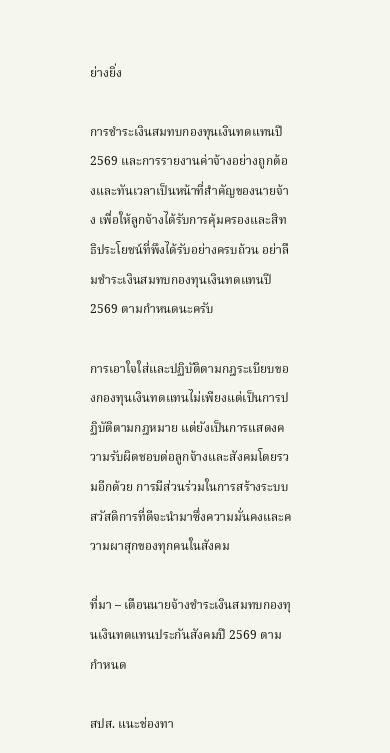ย่างยิ่ง

การชำระเงินสมทบกองทุนเงินทดแทนปี 2569 และการรายงานค่าจ้างอย่างถูกต้องและทันเวลาเป็นหน้าที่สำคัญของนายจ้าง เพื่อให้ลูกจ้างได้รับการคุ้มครองและสิทธิประโยชน์ที่พึงได้รับอย่างครบถ้วน อย่าลืมชำระเงินสมทบกองทุนเงินทดแทนปี 2569 ตามกำหนดนะครับ

การเอาใจใส่และปฏิบัติตามกฎระเบียบของกองทุนเงินทดแทนไม่เพียงแต่เป็นการปฏิบัติตามกฎหมาย แต่ยังเป็นการแสดงความรับผิดชอบต่อลูกจ้างและสังคมโดยรวมอีกด้วย การมีส่วนร่วมในการสร้างระบบสวัสดิการที่ดีจะนำมาซึ่งความมั่นคงและความผาสุกของทุกคนในสังคม

ที่มา – เตือนนายจ้างชำระเงินสมทบกองทุนเงินทดแทนประกันสังคมปี 2569 ตามกำหนด

สปส. แนะช่องทา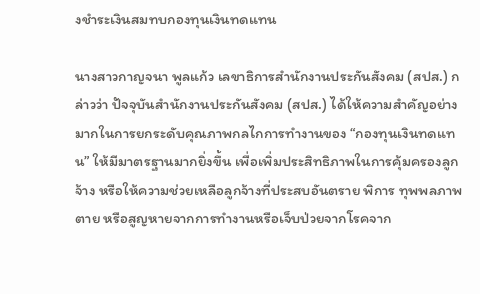งชำระเงินสมทบกองทุนเงินทดแทน

นางสาวกาญจนา พูลแก้ว เลขาธิการสำนักงานประกันสังคม (สปส.) กล่าวว่า ปัจจุบันสำนักงานประกันสังคม (สปส.) ได้ให้ความสำคัญอย่างมากในการยกระดับคุณภาพกลไกการทำงานของ “กองทุนเงินทดแทน” ให้มีมาตรฐานมากยิ่งขึ้น เพื่อเพิ่มประสิทธิภาพในการคุ้มครองลูกจ้าง หรือให้ความช่วยเหลือลูกจ้างที่ประสบอันตราย พิการ ทุพพลภาพ ตาย หรือสูญหายจากการทำงานหรือเจ็บป่วยจากโรคจาก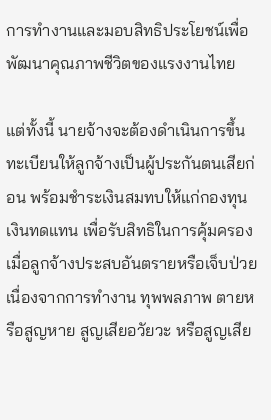การทำงานและมอบสิทธิประโยชน์เพื่อพัฒนาคุณภาพชีวิตของแรงงานไทย

แต่ทั้งนี้ นายจ้างจะต้องดำเนินการขึ้นทะเบียนให้ลูกจ้างเป็นผู้ประกันตนเสียก่อน พร้อมชำระเงินสมทบให้แก่กองทุนเงินทดแทน เพื่อรับสิทธิในการคุ้มครองเมื่อลูกจ้างประสบอันตรายหรือเจ็บป่วยเนื่องจากการทำงาน ทุพพลภาพ ตายหรือสูญหาย สูญเสียอวัยวะ หรือสูญเสีย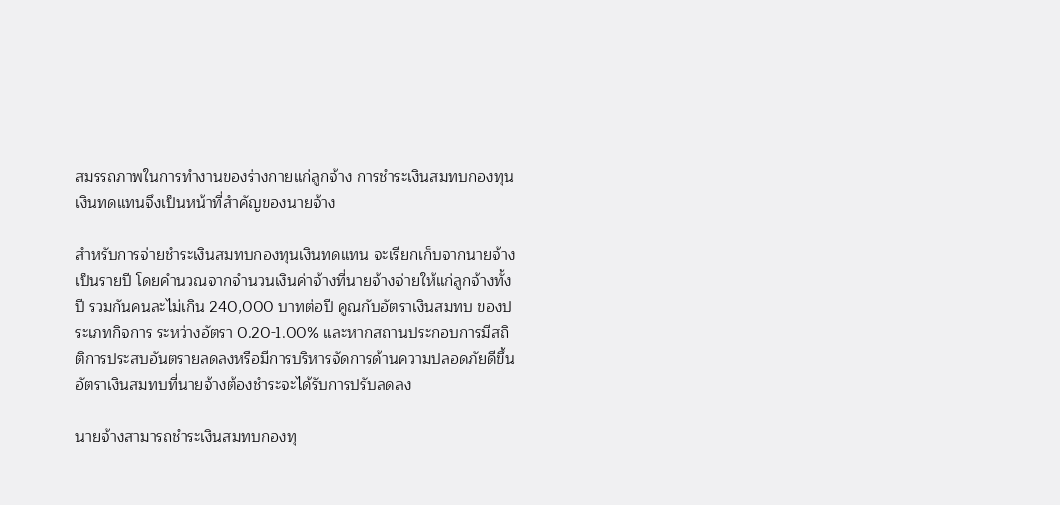สมรรถภาพในการทำงานของร่างกายแก่ลูกจ้าง การชำระเงินสมทบกองทุนเงินทดแทนจึงเป็นหน้าที่สำคัญของนายจ้าง

สำหรับการจ่ายชำระเงินสมทบกองทุนเงินทดแทน จะเรียกเก็บจากนายจ้างเป็นรายปี โดยคำนวณจากจำนวนเงินค่าจ้างที่นายจ้างจ่ายให้แก่ลูกจ้างทั้งปี รวมกันคนละไม่เกิน 240,000 บาทต่อปี คูณกับอัตราเงินสมทบ ของประเภทกิจการ ระหว่างอัตรา 0.20-1.00% และหากสถานประกอบการมีสถิติการประสบอันตรายลดลงหรือมีการบริหารจัดการด้านความปลอดภัยดีขึ้น อัตราเงินสมทบที่นายจ้างต้องชำระจะได้รับการปรับลดลง

นายจ้างสามารถชำระเงินสมทบกองทุ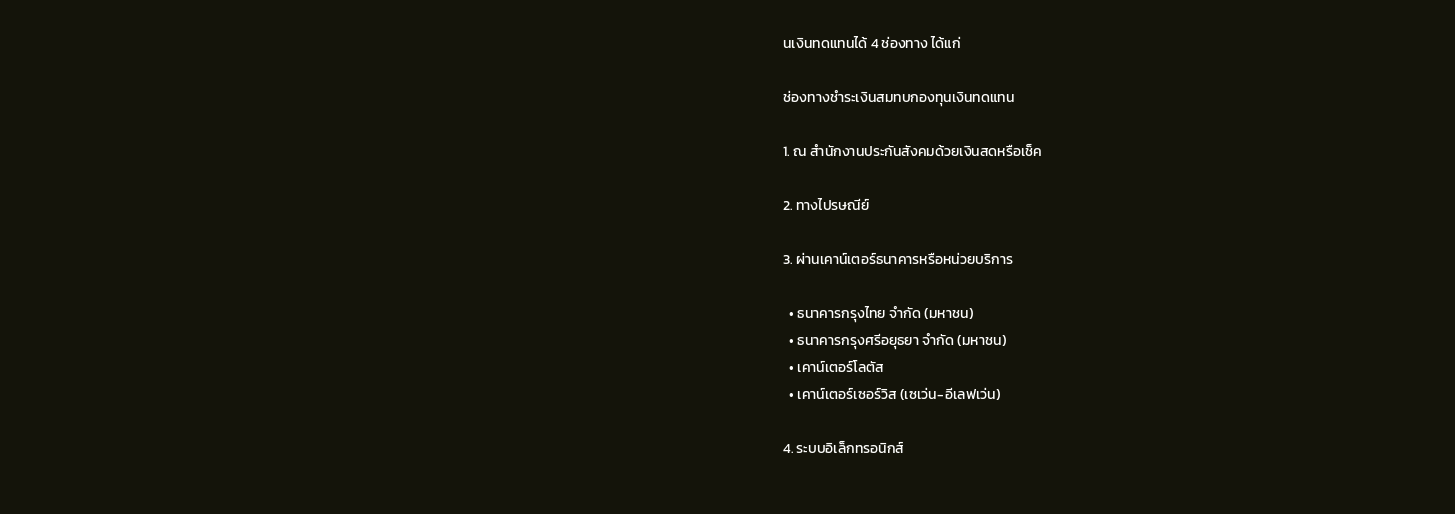นเงินทดแทนได้ 4 ช่องทาง ได้แก่

ช่องทางชำระเงินสมทบกองทุนเงินทดแทน

1. ณ สำนักงานประกันสังคมด้วยเงินสดหรือเช็ค

2. ทางไปรษณีย์

3. ผ่านเคาน์เตอร์ธนาคารหรือหน่วยบริการ

  • ธนาคารกรุงไทย จำกัด (มหาชน)
  • ธนาคารกรุงศรีอยุธยา จำกัด (มหาชน)
  • เคาน์เตอร์โลตัส
  • เคาน์เตอร์เซอร์วิส (เซเว่น-อีเลฟเว่น)

4. ระบบอิเล็กทรอนิกส์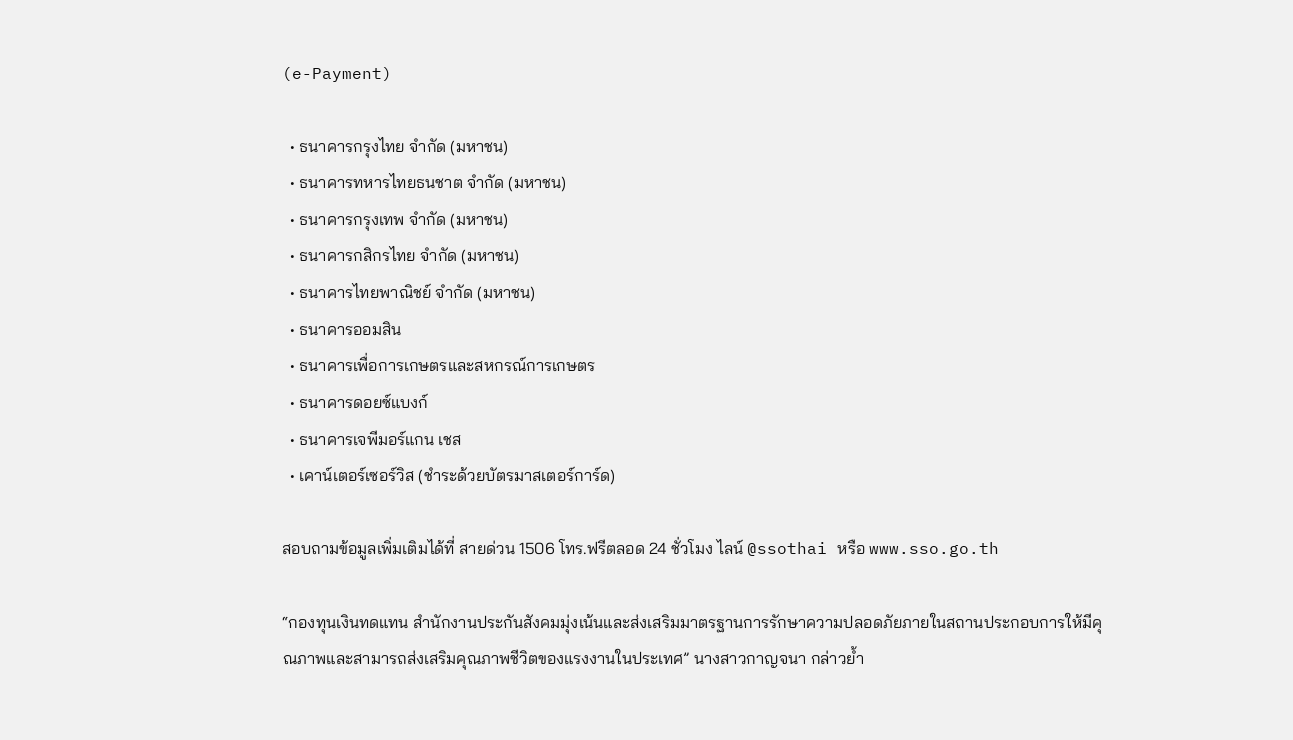(e-Payment)

  • ธนาคารกรุงไทย จำกัด (มหาชน)
  • ธนาคารทหารไทยธนชาต จำกัด (มหาชน)
  • ธนาคารกรุงเทพ จำกัด (มหาชน)
  • ธนาคารกสิกรไทย จำกัด (มหาชน)
  • ธนาคารไทยพาณิชย์ จำกัด (มหาชน)
  • ธนาคารออมสิน
  • ธนาคารเพื่อการเกษตรและสหกรณ์การเกษตร
  • ธนาคารดอยซ์แบงก์
  • ธนาคารเจพีมอร์แกน เชส
  • เคาน์เตอร์เซอร์วิส (ชำระด้วยบัตรมาสเตอร์การ์ด)

สอบถามข้อมูลเพิ่มเติมได้ที่ สายด่วน 1506 โทร.ฟรีตลอด 24 ชั่วโมง ไลน์ @ssothai หรือ www.sso.go.th

“กองทุนเงินทดแทน สำนักงานประกันสังคมมุ่งเน้นและส่งเสริมมาตรฐานการรักษาความปลอดภัยภายในสถานประกอบการให้มีคุณภาพและสามารถส่งเสริมคุณภาพชีวิตของแรงงานในประเทศ” นางสาวกาญจนา กล่าวย้ำ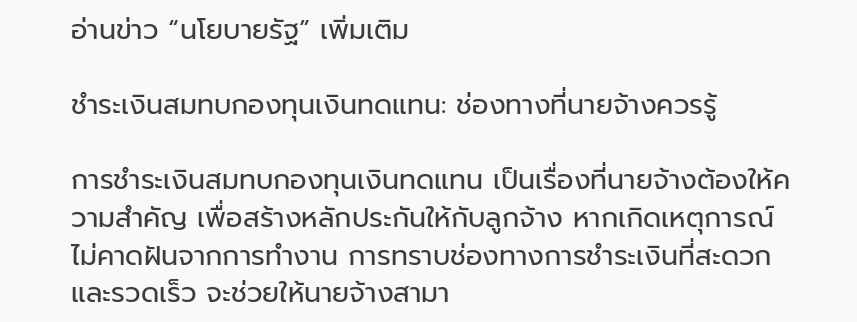อ่านข่าว “นโยบายรัฐ” เพิ่มเติม

ชำระเงินสมทบกองทุนเงินทดแทน: ช่องทางที่นายจ้างควรรู้

การชำระเงินสมทบกองทุนเงินทดแทน เป็นเรื่องที่นายจ้างต้องให้ความสำคัญ เพื่อสร้างหลักประกันให้กับลูกจ้าง หากเกิดเหตุการณ์ไม่คาดฝันจากการทำงาน การทราบช่องทางการชำระเงินที่สะดวกและรวดเร็ว จะช่วยให้นายจ้างสามา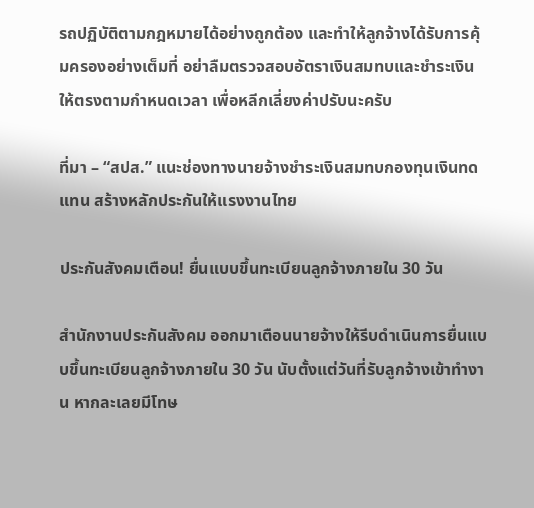รถปฏิบัติตามกฎหมายได้อย่างถูกต้อง และทำให้ลูกจ้างได้รับการคุ้มครองอย่างเต็มที่ อย่าลืมตรวจสอบอัตราเงินสมทบและชำระเงินให้ตรงตามกำหนดเวลา เพื่อหลีกเลี่ยงค่าปรับนะครับ

ที่มา – “สปส.” แนะช่องทางนายจ้างชำระเงินสมทบกองทุนเงินทดแทน สร้างหลักประกันให้แรงงานไทย

ประกันสังคมเตือน! ยื่นแบบขึ้นทะเบียนลูกจ้างภายใน 30 วัน

สำนักงานประกันสังคม ออกมาเตือนนายจ้างให้รีบดำเนินการยื่นแบบขึ้นทะเบียนลูกจ้างภายใน 30 วัน นับตั้งแต่วันที่รับลูกจ้างเข้าทำงาน หากละเลยมีโทษ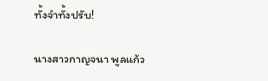ทั้งจำทั้งปรับ!

นางสาวกาญจนา พูลแก้ว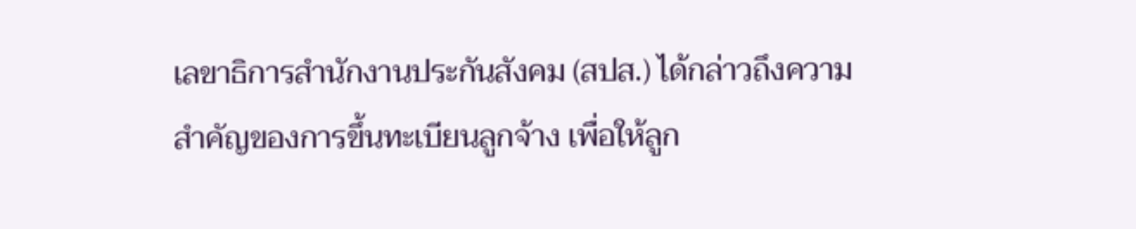เลขาธิการสำนักงานประกันสังคม (สปส.) ได้กล่าวถึงความสำคัญของการขึ้นทะเบียนลูกจ้าง เพื่อให้ลูก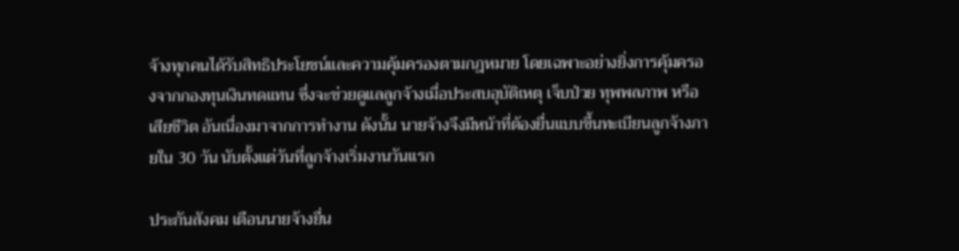จ้างทุกคนได้รับสิทธิประโยชน์และความคุ้มครองตามกฎหมาย โดยเฉพาะอย่างยิ่งการคุ้มครองจากกองทุนเงินทดแทน ซึ่งจะช่วยดูแลลูกจ้างเมื่อประสบอุบัติเหตุ เจ็บป่วย ทุพพลภาพ หรือเสียชีวิต อันเนื่องมาจากการทำงาน ดังนั้น นายจ้างจึงมีหน้าที่ต้องยื่นแบบขึ้นทะเบียนลูกจ้างภายใน 30 วัน นับตั้งแต่วันที่ลูกจ้างเริ่มงานวันแรก

ประกันสังคม เตือนนายจ้างยื่น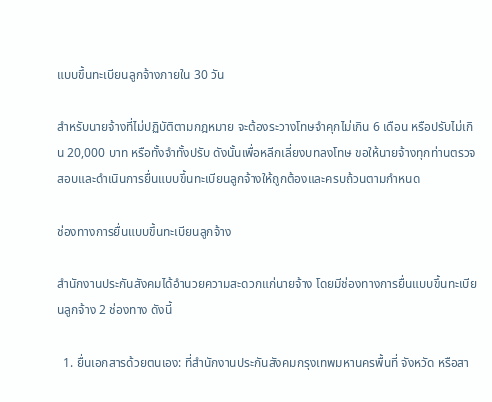แบบขึ้นทะเบียนลูกจ้างภายใน 30 วัน

สำหรับนายจ้างที่ไม่ปฏิบัติตามกฎหมาย จะต้องระวางโทษจำคุกไม่เกิน 6 เดือน หรือปรับไม่เกิน 20,000 บาท หรือทั้งจำทั้งปรับ ดังนั้นเพื่อหลีกเลี่ยงบทลงโทษ ขอให้นายจ้างทุกท่านตรวจสอบและดำเนินการยื่นแบบขึ้นทะเบียนลูกจ้างให้ถูกต้องและครบถ้วนตามกำหนด

ช่องทางการยื่นแบบขึ้นทะเบียนลูกจ้าง

สำนักงานประกันสังคมได้อำนวยความสะดวกแก่นายจ้าง โดยมีช่องทางการยื่นแบบขึ้นทะเบียนลูกจ้าง 2 ช่องทาง ดังนี้

  1. ยื่นเอกสารด้วยตนเอง: ที่สำนักงานประกันสังคมกรุงเทพมหานครพื้นที่ จังหวัด หรือสา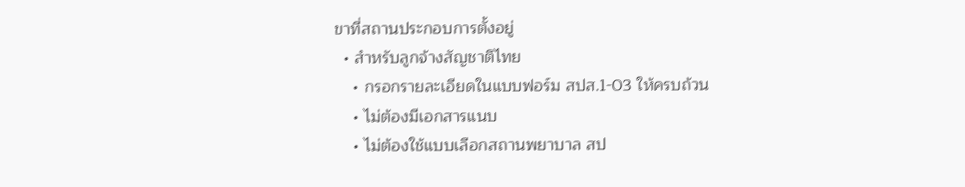ขาที่สถานประกอบการตั้งอยู่
  • สำหรับลูกจ้างสัญชาติไทย
    • กรอกรายละเอียดในแบบฟอร์ม สปส.1-03 ให้ครบถ้วน
    • ไม่ต้องมีเอกสารแนบ
    • ไม่ต้องใช้แบบเลือกสถานพยาบาล สป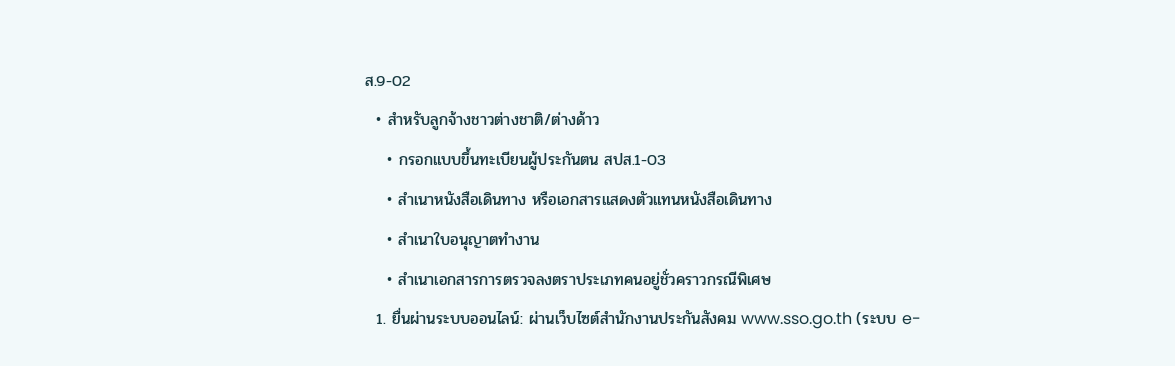ส.9-02
  • สำหรับลูกจ้างชาวต่างชาติ/ต่างด้าว
    • กรอกแบบขึ้นทะเบียนผู้ประกันตน สปส.1-03
    • สำเนาหนังสือเดินทาง หรือเอกสารแสดงตัวแทนหนังสือเดินทาง
    • สำเนาใบอนุญาตทำงาน
    • สำเนาเอกสารการตรวจลงตราประเภทคนอยู่ชั่วคราวกรณีพิเศษ
  1. ยื่นผ่านระบบออนไลน์: ผ่านเว็บไซต์สำนักงานประกันสังคม www.sso.go.th (ระบบ e-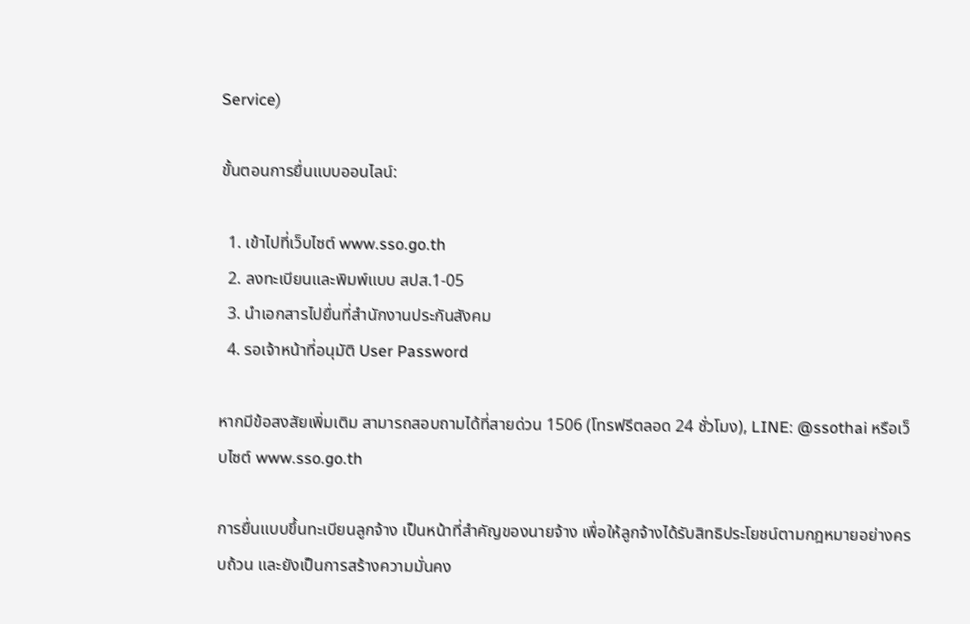Service)

ขั้นตอนการยื่นแบบออนไลน์:

  1. เข้าไปที่เว็บไซต์ www.sso.go.th
  2. ลงทะเบียนและพิมพ์แบบ สปส.1-05
  3. นำเอกสารไปยื่นที่สำนักงานประกันสังคม
  4. รอเจ้าหน้าที่อนุมัติ User Password

หากมีข้อสงสัยเพิ่มเติม สามารถสอบถามได้ที่สายด่วน 1506 (โทรฟรีตลอด 24 ชั่วโมง), LINE: @ssothai หรือเว็บไซต์ www.sso.go.th

การยื่นแบบขึ้นทะเบียนลูกจ้าง เป็นหน้าที่สำคัญของนายจ้าง เพื่อให้ลูกจ้างได้รับสิทธิประโยชน์ตามกฎหมายอย่างครบถ้วน และยังเป็นการสร้างความมั่นคง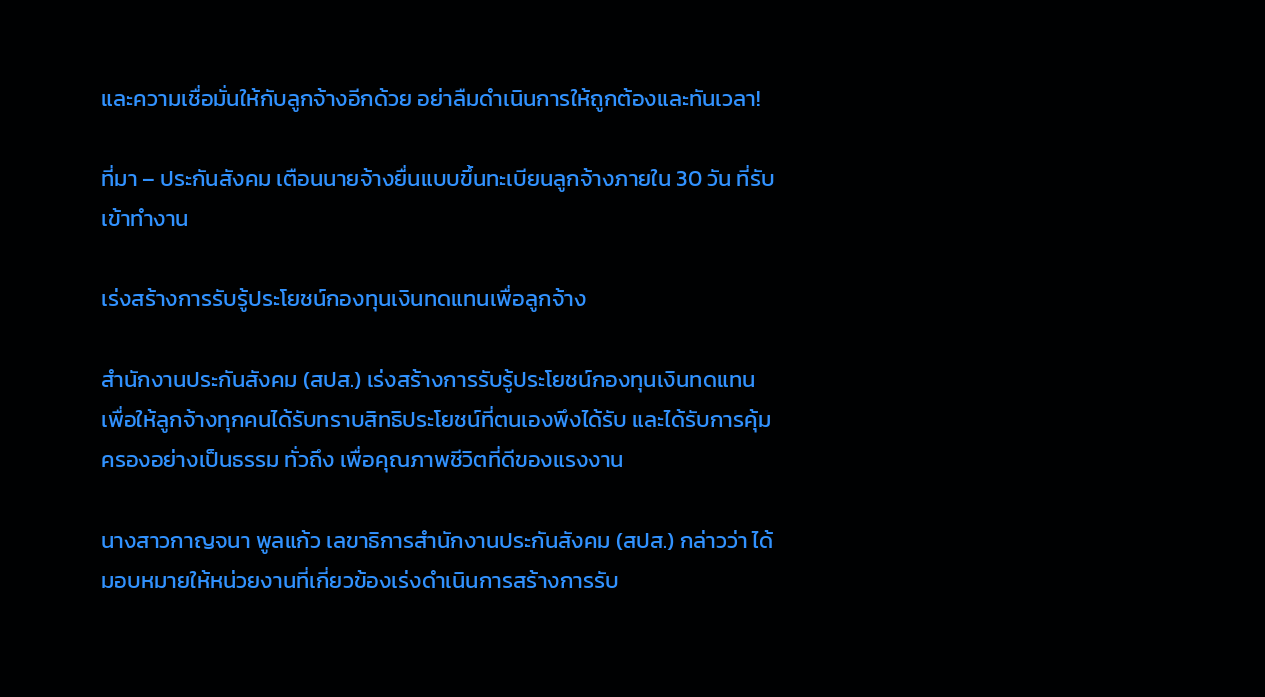และความเชื่อมั่นให้กับลูกจ้างอีกด้วย อย่าลืมดำเนินการให้ถูกต้องและทันเวลา!

ที่มา – ประกันสังคม เตือนนายจ้างยื่นแบบขึ้นทะเบียนลูกจ้างภายใน 30 วัน ที่รับเข้าทำงาน

เร่งสร้างการรับรู้ประโยชน์กองทุนเงินทดแทนเพื่อลูกจ้าง

สำนักงานประกันสังคม (สปส.) เร่งสร้างการรับรู้ประโยชน์กองทุนเงินทดแทน เพื่อให้ลูกจ้างทุกคนได้รับทราบสิทธิประโยชน์ที่ตนเองพึงได้รับ และได้รับการคุ้มครองอย่างเป็นธรรม ทั่วถึง เพื่อคุณภาพชีวิตที่ดีของแรงงาน

นางสาวกาญจนา พูลแก้ว เลขาธิการสำนักงานประกันสังคม (สปส.) กล่าวว่า ได้มอบหมายให้หน่วยงานที่เกี่ยวข้องเร่งดำเนินการสร้างการรับ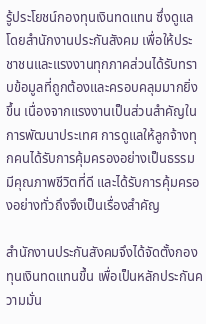รู้ประโยชน์กองทุนเงินทดแทน ซึ่งดูแลโดยสำนักงานประกันสังคม เพื่อให้ประชาชนและแรงงานทุกภาคส่วนได้รับทราบข้อมูลที่ถูกต้องและครอบคลุมมากยิ่งขึ้น เนื่องจากแรงงานเป็นส่วนสำคัญในการพัฒนาประเทศ การดูแลให้ลูกจ้างทุกคนได้รับการคุ้มครองอย่างเป็นธรรม มีคุณภาพชีวิตที่ดี และได้รับการคุ้มครองอย่างทั่วถึงจึงเป็นเรื่องสำคัญ

สำนักงานประกันสังคมจึงได้จัดตั้งกองทุนเงินทดแทนขึ้น เพื่อเป็นหลักประกันความมั่น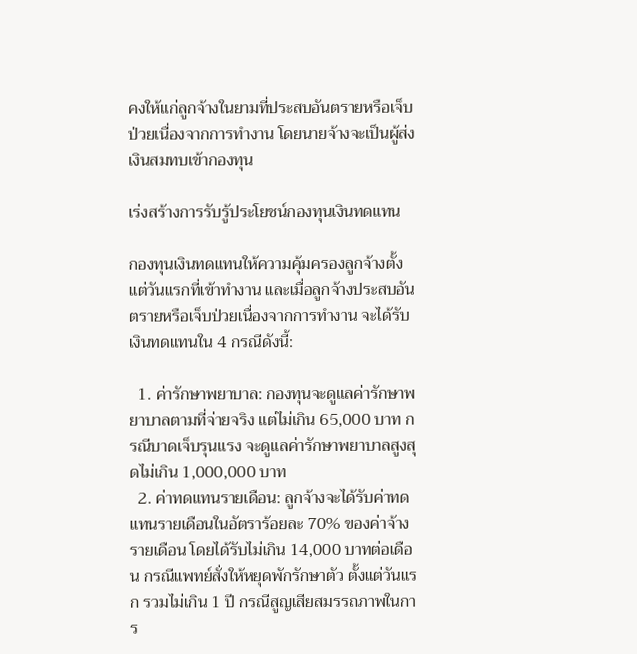คงให้แก่ลูกจ้างในยามที่ประสบอันตรายหรือเจ็บป่วยเนื่องจากการทำงาน โดยนายจ้างจะเป็นผู้ส่งเงินสมทบเข้ากองทุน

เร่งสร้างการรับรู้ประโยชน์กองทุนเงินทดแทน

กองทุนเงินทดแทนให้ความคุ้มครองลูกจ้างตั้งแต่วันแรกที่เข้าทำงาน และเมื่อลูกจ้างประสบอันตรายหรือเจ็บป่วยเนื่องจากการทำงาน จะได้รับเงินทดแทนใน 4 กรณีดังนี้:

  1. ค่ารักษาพยาบาล: กองทุนจะดูแลค่ารักษาพยาบาลตามที่จ่ายจริง แต่ไม่เกิน 65,000 บาท กรณีบาดเจ็บรุนแรง จะดูแลค่ารักษาพยาบาลสูงสุดไม่เกิน 1,000,000 บาท
  2. ค่าทดแทนรายเดือน: ลูกจ้างจะได้รับค่าทดแทนรายเดือนในอัตราร้อยละ 70% ของค่าจ้างรายเดือน โดยได้รับไม่เกิน 14,000 บาทต่อเดือน กรณีแพทย์สั่งให้หยุดพักรักษาตัว ตั้งแต่วันแรก รวมไม่เกิน 1 ปี กรณีสูญเสียสมรรถภาพในการ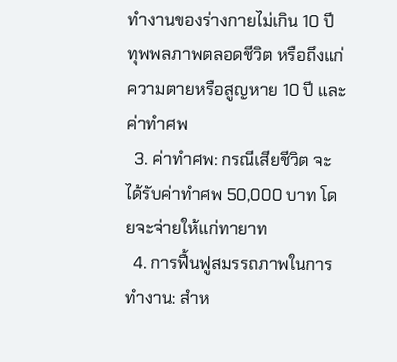ทำงานของร่างกายไม่เกิน 10 ปี ทุพพลภาพตลอดชีวิต หรือถึงแก่ความตายหรือสูญหาย 10 ปี และค่าทำศพ
  3. ค่าทำศพ: กรณีเสียชีวิต จะได้รับค่าทำศพ 50,000 บาท โดยจะจ่ายให้แก่ทายาท
  4. การฟื้นฟูสมรรถภาพในการทำงาน: สำห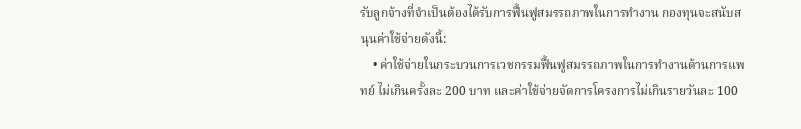รับลูกจ้างที่จำเป็นต้องได้รับการฟื้นฟูสมรรถภาพในการทำงาน กองทุนจะสนับสนุนค่าใช้จ่ายดังนี้:
    • ค่าใช้จ่ายในกระบวนการเวชกรรมฟื้นฟูสมรรถภาพในการทำงานด้านการแพทย์ ไม่เกินครั้งละ 200 บาท และค่าใช้จ่ายจัดการโครงการไม่เกินรายวันละ 100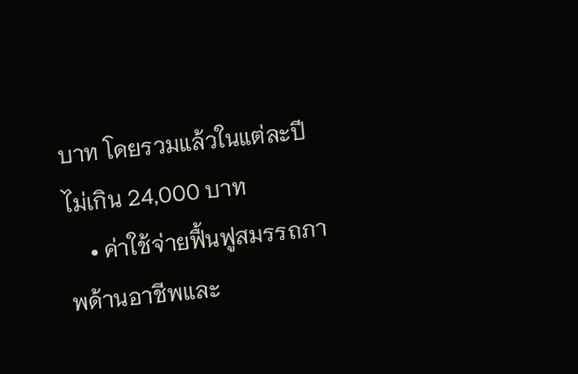บาท โดยรวมแล้วในแต่ละปีไม่เกิน 24,000 บาท
    • ค่าใช้จ่ายฟื้นฟูสมรรถภาพด้านอาชีพและ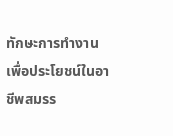ทักษะการทำงาน เพื่อประโยชน์ในอาชีพสมรร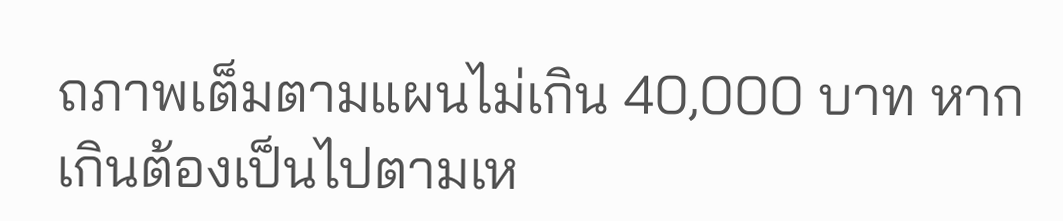ถภาพเต็มตามแผนไม่เกิน 40,000 บาท หากเกินต้องเป็นไปตามเห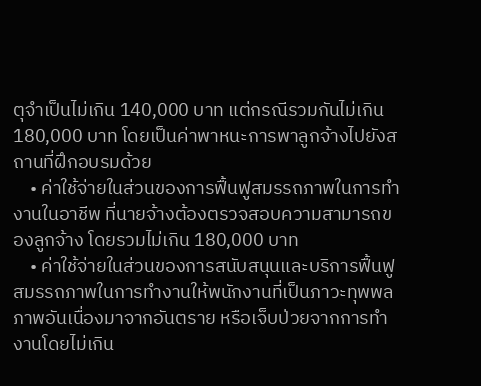ตุจำเป็นไม่เกิน 140,000 บาท แต่กรณีรวมกันไม่เกิน 180,000 บาท โดยเป็นค่าพาหนะการพาลูกจ้างไปยังสถานที่ฝึกอบรมด้วย
    • ค่าใช้จ่ายในส่วนของการฟื้นฟูสมรรถภาพในการทำงานในอาชีพ ที่นายจ้างต้องตรวจสอบความสามารถของลูกจ้าง โดยรวมไม่เกิน 180,000 บาท
    • ค่าใช้จ่ายในส่วนของการสนับสนุนและบริการฟื้นฟูสมรรถภาพในการทำงานให้พนักงานที่เป็นภาวะทุพพลภาพอันเนื่องมาจากอันตราย หรือเจ็บป่วยจากการทำงานโดยไม่เกิน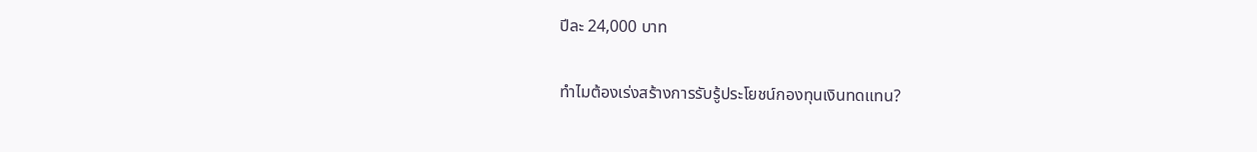ปีละ 24,000 บาท

ทำไมต้องเร่งสร้างการรับรู้ประโยชน์กองทุนเงินทดแทน?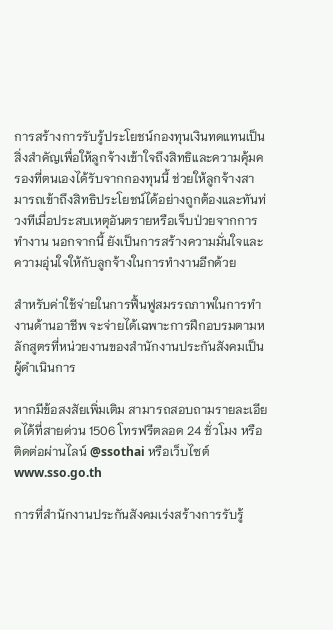การสร้างการรับรู้ประโยชน์กองทุนเงินทดแทนเป็นสิ่งสำคัญเพื่อให้ลูกจ้างเข้าใจถึงสิทธิและความคุ้มครองที่ตนเองได้รับจากกองทุนนี้ ช่วยให้ลูกจ้างสามารถเข้าถึงสิทธิประโยชน์ได้อย่างถูกต้องและทันท่วงทีเมื่อประสบเหตุอันตรายหรือเจ็บป่วยจากการทำงาน นอกจากนี้ ยังเป็นการสร้างความมั่นใจและความอุ่นใจให้กับลูกจ้างในการทำงานอีกด้วย

สำหรับค่าใช้จ่ายในการฟื้นฟูสมรรถภาพในการทำงานด้านอาชีพ จะจ่ายได้เฉพาะการฝึกอบรมตามหลักสูตรที่หน่วยงานของสำนักงานประกันสังคมเป็นผู้ดำเนินการ

หากมีข้อสงสัยเพิ่มเติม สามารถสอบถามรายละเอียดได้ที่สายด่วน 1506 โทรฟรีตลอด 24 ชั่วโมง หรือติดต่อผ่านไลน์ @ssothai หรือเว็บไซต์ www.sso.go.th

การที่สำนักงานประกันสังคมเร่งสร้างการรับรู้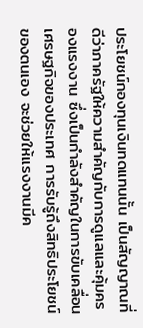ประโยชน์กองทุนเงินทดแทนนั้น เป็นสัญญาณที่ดีว่าภาครัฐให้ความสำคัญกับการดูแลและคุ้มครองแรงงาน ซึ่งเป็นกำลังสำคัญในการขับเคลื่อนเศรษฐกิจของประเทศ การรับรู้ถึงสิทธิประโยชน์ของตนเอง จะช่วยให้แรงงานมีค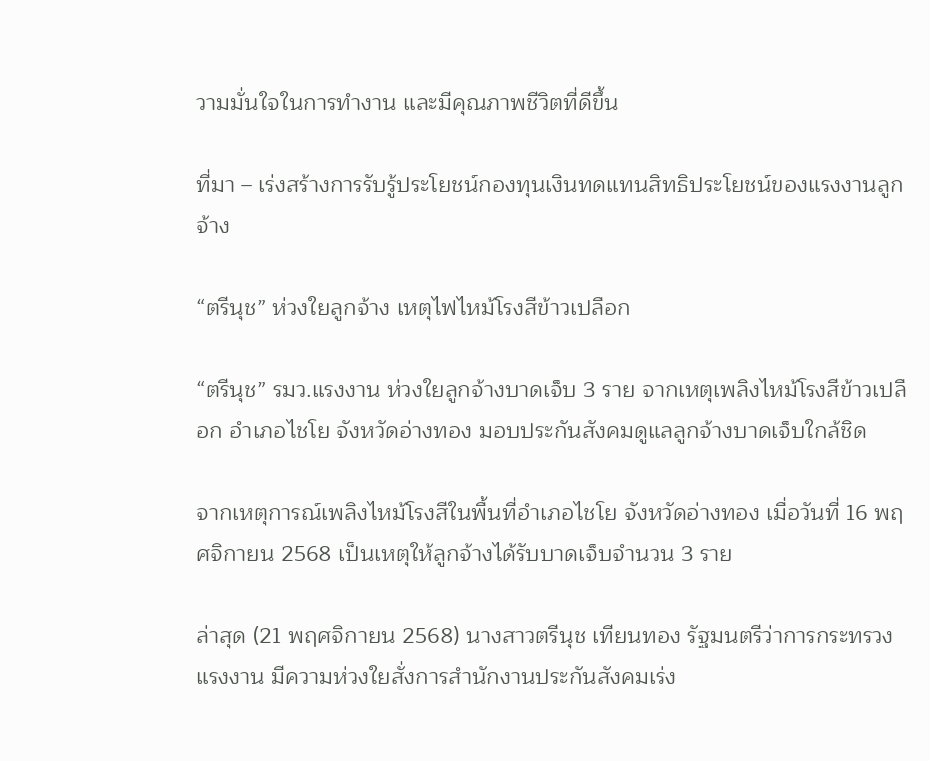วามมั่นใจในการทำงาน และมีคุณภาพชีวิตที่ดีขึ้น

ที่มา – เร่งสร้างการรับรู้ประโยชน์กองทุนเงินทดแทนสิทธิประโยชน์ของแรงงานลูกจ้าง

“ตรีนุช” ห่วงใยลูกจ้าง เหตุไฟไหม้โรงสีข้าวเปลือก

“ตรีนุช” รมว.แรงงาน ห่วงใยลูกจ้างบาดเจ็บ 3 ราย จากเหตุเพลิงไหม้โรงสีข้าวเปลือก อำเภอไชโย จังหวัดอ่างทอง มอบประกันสังคมดูแลลูกจ้างบาดเจ็บใกล้ชิด

จากเหตุการณ์เพลิงไหม้โรงสีในพื้นที่อำเภอไชโย จังหวัดอ่างทอง เมื่อวันที่ 16 พฤศจิกายน 2568 เป็นเหตุให้ลูกจ้างได้รับบาดเจ็บจำนวน 3 ราย

ล่าสุด (21 พฤศจิกายน 2568) นางสาวตรีนุช เทียนทอง รัฐมนตรีว่าการกระทรวงแรงงาน มีความห่วงใยสั่งการสำนักงานประกันสังคมเร่ง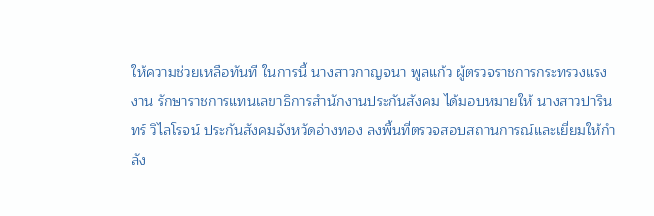ให้ความช่วยเหลือทันที ในการนี้ นางสาวกาญจนา พูลแก้ว ผู้ตรวจราชการกระทรวงแรงงาน รักษาราชการแทนเลขาธิการสำนักงานประกันสังคม ได้มอบหมายให้ นางสาวปารินทร์ วิไลโรจน์ ประกันสังคมจังหวัดอ่างทอง ลงพื้นที่ตรวจสอบสถานการณ์และเยี่ยมให้กำลัง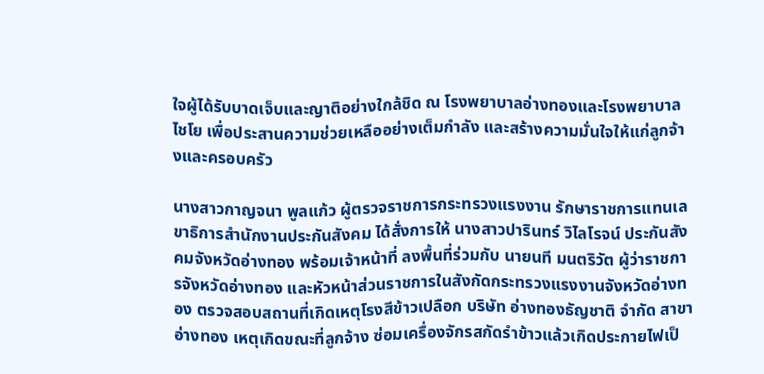ใจผู้ได้รับบาดเจ็บและญาติอย่างใกล้ชิด ณ โรงพยาบาลอ่างทองและโรงพยาบาลไชโย เพื่อประสานความช่วยเหลืออย่างเต็มกำลัง และสร้างความมั่นใจให้แก่ลูกจ้างและครอบครัว

นางสาวกาญจนา พูลแก้ว ผู้ตรวจราชการกระทรวงแรงงาน รักษาราชการแทนเลขาธิการสำนักงานประกันสังคม ได้สั่งการให้ นางสาวปารินทร์ วิไลโรจน์ ประกันสังคมจังหวัดอ่างทอง พร้อมเจ้าหน้าที่ ลงพื้นที่ร่วมกับ นายนที มนตริวัต ผู้ว่าราชการจังหวัดอ่างทอง และหัวหน้าส่วนราชการในสังกัดกระทรวงแรงงานจังหวัดอ่างทอง ตรวจสอบสถานที่เกิดเหตุโรงสีข้าวเปลือก บริษัท อ่างทองธัญชาติ จำกัด สาขาอ่างทอง เหตุเกิดขณะที่ลูกจ้าง ซ่อมเครื่องจักรสกัดรำข้าวแล้วเกิดประกายไฟเป็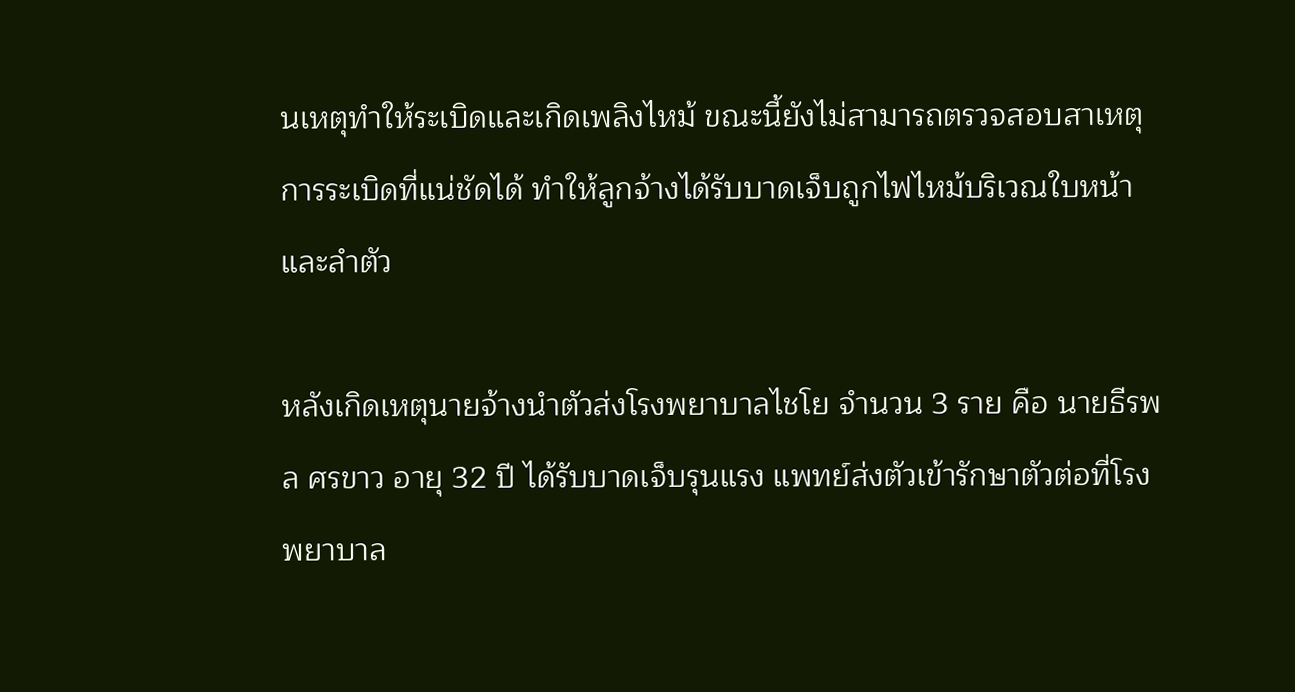นเหตุทำให้ระเบิดและเกิดเพลิงไหม้ ขณะนี้ยังไม่สามารถตรวจสอบสาเหตุการระเบิดที่แน่ชัดได้ ทำให้ลูกจ้างได้รับบาดเจ็บถูกไฟไหม้บริเวณใบหน้าและลำตัว

หลังเกิดเหตุนายจ้างนำตัวส่งโรงพยาบาลไชโย จำนวน 3 ราย คือ นายธีรพล ศรขาว อายุ 32 ปี ได้รับบาดเจ็บรุนแรง แพทย์ส่งตัวเข้ารักษาตัวต่อที่โรงพยาบาล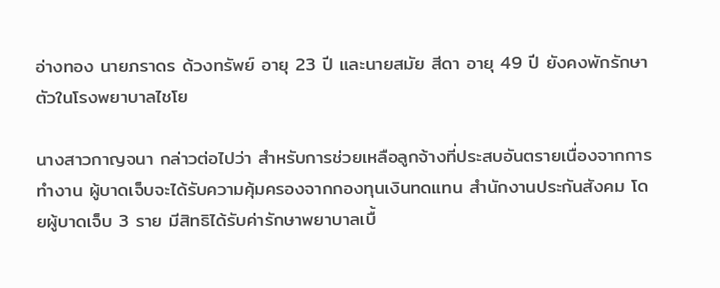อ่างทอง นายภราดร ด้วงทรัพย์ อายุ 23 ปี และนายสมัย สีดา อายุ 49 ปี ยังคงพักรักษาตัวในโรงพยาบาลไชโย

นางสาวกาญจนา กล่าวต่อไปว่า สำหรับการช่วยเหลือลูกจ้างที่ประสบอันตรายเนื่องจากการทำงาน ผู้บาดเจ็บจะได้รับความคุ้มครองจากกองทุนเงินทดแทน สำนักงานประกันสังคม โดยผู้บาดเจ็บ 3 ราย มีสิทธิได้รับค่ารักษาพยาบาลเบื้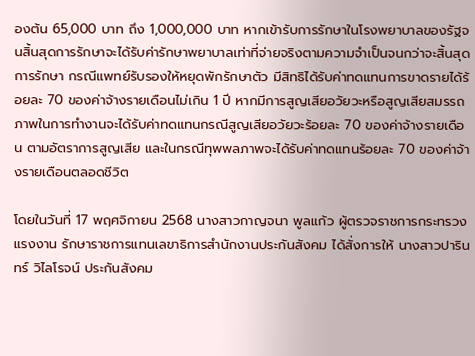องต้น 65,000 บาท ถึง 1,000,000 บาท หากเข้ารับการรักษาในโรงพยาบาลของรัฐจนสิ้นสุดการรักษาจะได้รับค่ารักษาพยาบาลเท่าที่จ่ายจริงตามความจำเป็นจนกว่าจะสิ้นสุดการรักษา กรณีแพทย์รับรองให้หยุดพักรักษาตัว มีสิทธิได้รับค่าทดแทนการขาดรายได้ร้อยละ 70 ของค่าจ้างรายเดือนไม่เกิน 1 ปี หากมีการสูญเสียอวัยวะหรือสูญเสียสมรรถภาพในการทำงานจะได้รับค่าทดแทนกรณีสูญเสียอวัยวะร้อยละ 70 ของค่าจ้างรายเดือน ตามอัตราการสูญเสีย และในกรณีทุพพลภาพจะได้รับค่าทดแทนร้อยละ 70 ของค่าจ้างรายเดือนตลอดชีวิต

โดยในวันที่ 17 พฤศจิกายน 2568 นางสาวกาญจนา พูลแก้ว ผู้ตรวจราชการกระทรวงแรงงาน รักษาราชการแทนเลขาธิการสำนักงานประกันสังคม ได้สั่งการให้ นางสาวปารินทร์ วิไลโรจน์ ประกันสังคม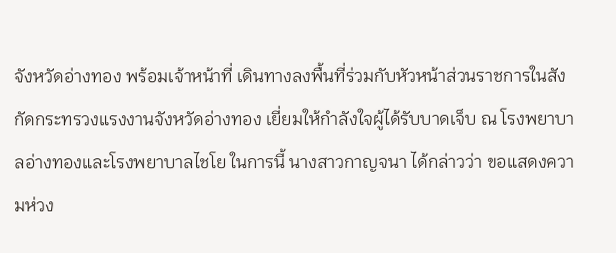จังหวัดอ่างทอง พร้อมเจ้าหน้าที่ เดินทางลงพื้นที่ร่วมกับหัวหน้าส่วนราชการในสังกัดกระทรวงแรงงานจังหวัดอ่างทอง เยี่ยมให้กำลังใจผู้ได้รับบาดเจ็บ ณ โรงพยาบาลอ่างทองและโรงพยาบาลไชโย ในการนี้ นางสาวกาญจนา ได้กล่าวว่า ขอแสดงความห่วง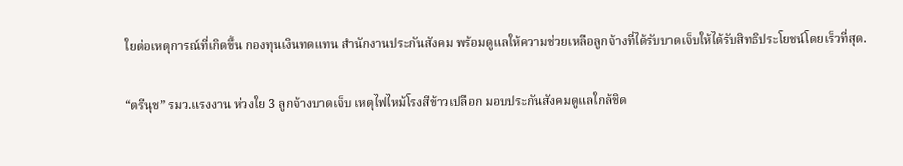ใยต่อเหตุการณ์ที่เกิดขึ้น กองทุนเงินทดแทน สำนักงานประกันสังคม พร้อมดูแลให้ความช่วยเหลือลูกจ้างที่ได้รับบาดเจ็บให้ได้รับสิทธิประโยชน์โดยเร็วที่สุด.

“ตรีนุช” รมว.แรงงาน ห่วงใย 3 ลูกจ้างบาดเจ็บ เหตุไฟไหม้โรงสีข้าวเปลือก มอบประกันสังคมดูแลใกล้ชิด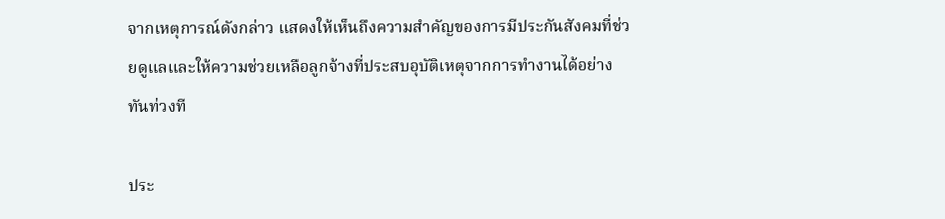จากเหตุการณ์ดังกล่าว แสดงให้เห็นถึงความสำคัญของการมีประกันสังคมที่ช่วยดูแลและให้ความช่วยเหลือลูกจ้างที่ประสบอุบัติเหตุจากการทำงานได้อย่างทันท่วงที

ประ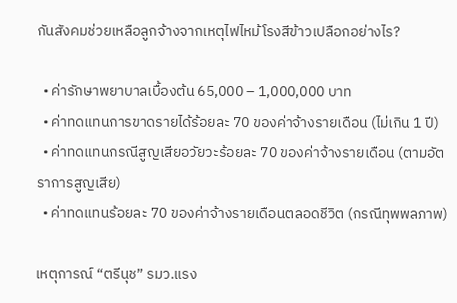กันสังคมช่วยเหลือลูกจ้างจากเหตุไฟไหม้โรงสีข้าวเปลือกอย่างไร?

  • ค่ารักษาพยาบาลเบื้องต้น 65,000 – 1,000,000 บาท
  • ค่าทดแทนการขาดรายได้ร้อยละ 70 ของค่าจ้างรายเดือน (ไม่เกิน 1 ปี)
  • ค่าทดแทนกรณีสูญเสียอวัยวะร้อยละ 70 ของค่าจ้างรายเดือน (ตามอัตราการสูญเสีย)
  • ค่าทดแทนร้อยละ 70 ของค่าจ้างรายเดือนตลอดชีวิต (กรณีทุพพลภาพ)

เหตุการณ์ “ตรีนุช” รมว.แรง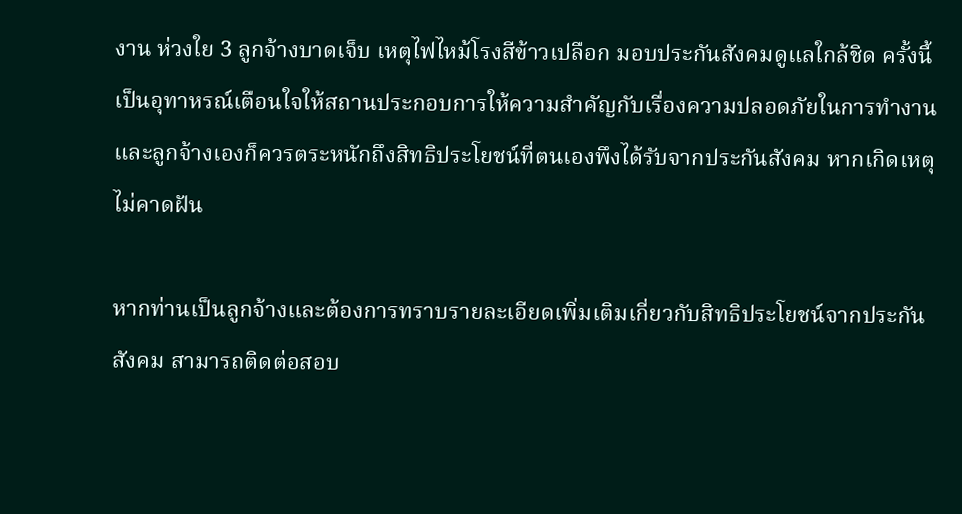งาน ห่วงใย 3 ลูกจ้างบาดเจ็บ เหตุไฟไหม้โรงสีข้าวเปลือก มอบประกันสังคมดูแลใกล้ชิด ครั้งนี้เป็นอุทาหรณ์เตือนใจให้สถานประกอบการให้ความสำคัญกับเรื่องความปลอดภัยในการทำงาน และลูกจ้างเองก็ควรตระหนักถึงสิทธิประโยชน์ที่ตนเองพึงได้รับจากประกันสังคม หากเกิดเหตุไม่คาดฝัน

หากท่านเป็นลูกจ้างและต้องการทราบรายละเอียดเพิ่มเติมเกี่ยวกับสิทธิประโยชน์จากประกันสังคม สามารถติดต่อสอบ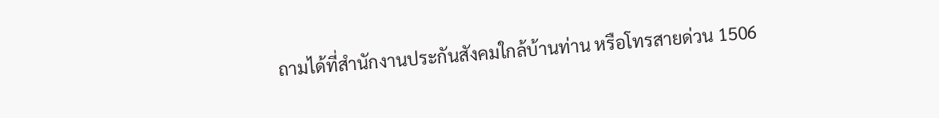ถามได้ที่สำนักงานประกันสังคมใกล้บ้านท่าน หรือโทรสายด่วน 1506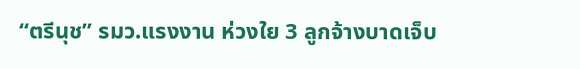“ตรีนุช” รมว.แรงงาน ห่วงใย 3 ลูกจ้างบาดเจ็บ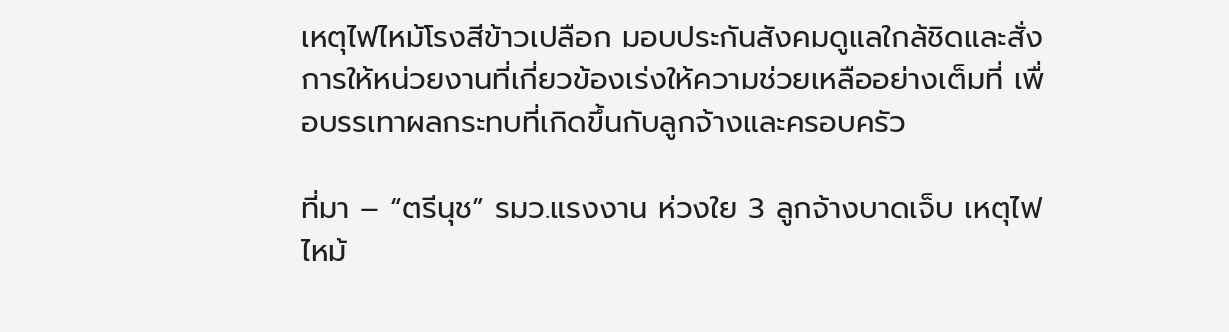เหตุไฟไหม้โรงสีข้าวเปลือก มอบประกันสังคมดูแลใกล้ชิดและสั่งการให้หน่วยงานที่เกี่ยวข้องเร่งให้ความช่วยเหลืออย่างเต็มที่ เพื่อบรรเทาผลกระทบที่เกิดขึ้นกับลูกจ้างและครอบครัว

ที่มา – “ตรีนุช” รมว.แรงงาน ห่วงใย 3 ลูกจ้างบาดเจ็บ เหตุไฟไหม้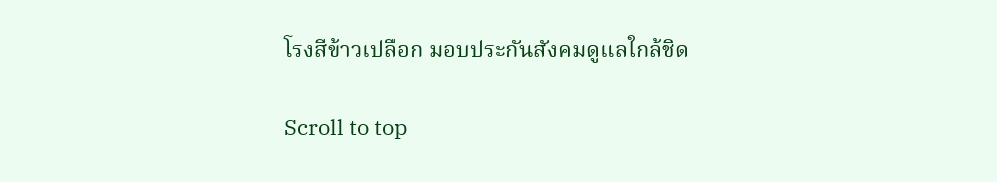โรงสีข้าวเปลือก มอบประกันสังคมดูแลใกล้ชิด

Scroll to top